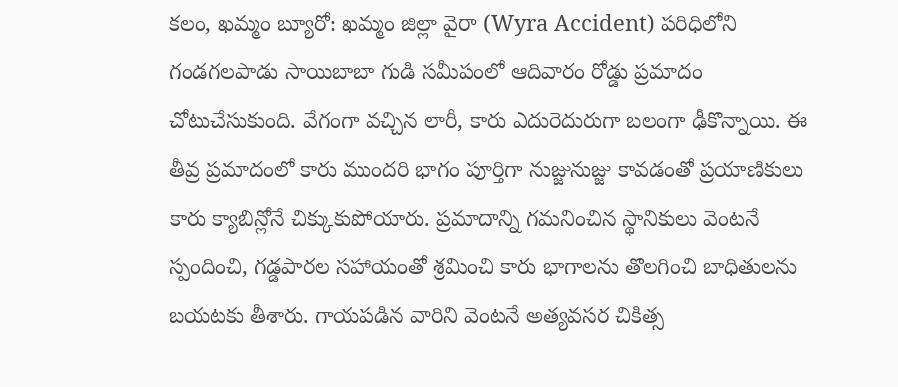కలం, ఖమ్మం బ్యూరో: ఖమ్మం జిల్లా వైరా (Wyra Accident) పరిధిలోని గండగలపాడు సాయిబాబా గుడి సమీపంలో ఆదివారం రోడ్డు ప్రమాదం చోటుచేసుకుంది. వేగంగా వచ్చిన లారీ, కారు ఎదురెదురుగా బలంగా ఢీకొన్నాయి. ఈ తీవ్ర ప్రమాదంలో కారు ముందరి భాగం పూర్తిగా నుజ్జునుజ్జు కావడంతో ప్రయాణికులు కారు క్యాబిన్లోనే చిక్కుకుపోయారు. ప్రమాదాన్ని గమనించిన స్థానికులు వెంటనే స్పందించి, గడ్డపారల సహాయంతో శ్రమించి కారు భాగాలను తొలగించి బాధితులను బయటకు తీశారు. గాయపడిన వారిని వెంటనే అత్యవసర చికిత్స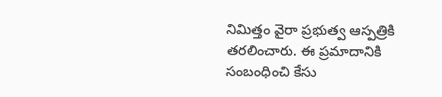నిమిత్తం వైరా ప్రభుత్వ ఆస్పత్రికి తరలించారు. ఈ ప్రమాదానికి సంబంధించి కేసు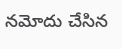నమోదు చేసిన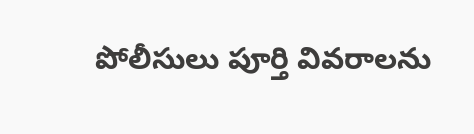పోలీసులు పూర్తి వివరాలను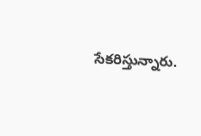సేకరిస్తున్నారు.